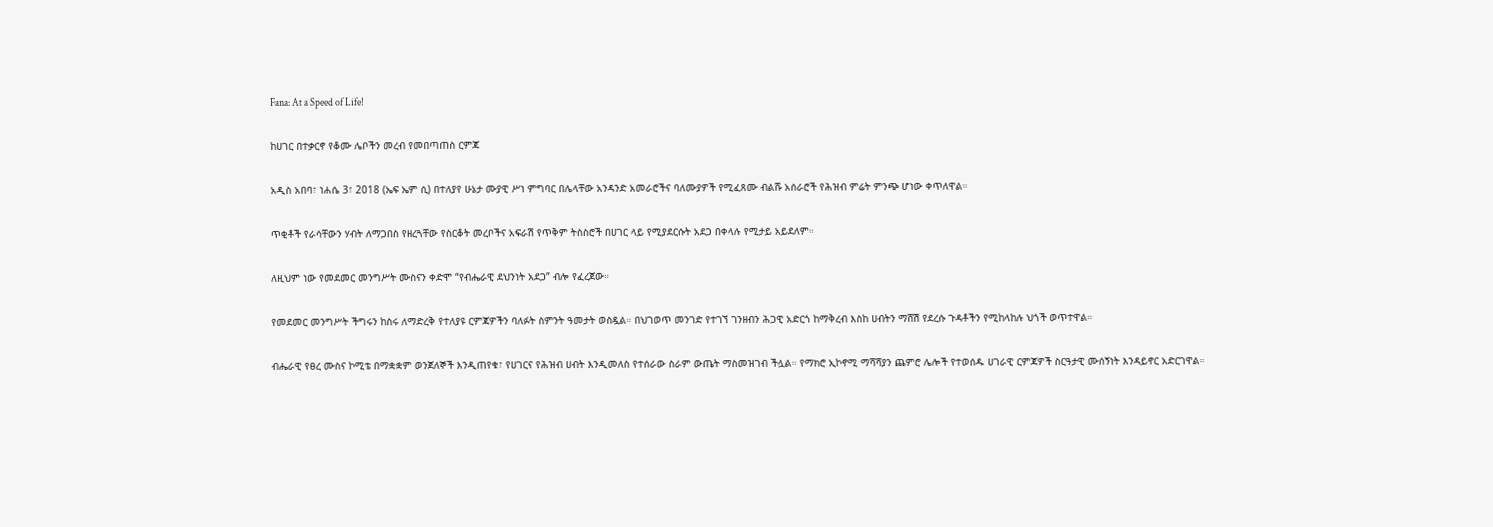Fana: At a Speed of Life!

ከሀገር በተቃርኖ የቆሙ ሌቦችን መረብ የመበጣጠስ ርምጃ

አዲስ አበባ፣ ነሐሴ 3፣ 2018 (ኤፍ ኤም ሲ) በተለያየ ሁኔታ ሙያዊ ሥነ ምግባር በሌላቸው አንዳንድ አመራሮችና ባለሙያዎች የሚፈጸሙ ብልሹ አሰራሮች የሕዝብ ምሬት ምንጭ ሆነው ቀጥለዋል።

ጥቂቶች የራሳቸውን ሃብት ለማጋበስ የዘረጓቸው የስርቆት መረቦችና አፍራሽ የጥቅም ትስስሮች በሀገር ላይ የሚያደርሱት አደጋ በቀላሉ የሚታይ አይደለም።

ለዚህም ነው የመደመር መንግሥት ሙስናን ቀድሞ “የብሔራዊ ደህንነት አደጋ” ብሎ የፈረጀው።

የመደመር መንግሥት ችግሩን ከስሩ ለማድረቅ የተለያዩ ርምጃዎችን ባለፉት ስምንት ዓመታት ወስዷል። በህገወጥ መንገድ የተገኘ ገንዘብን ሕጋዊ አድርጎ ከማቅረብ እስከ ሀብትን ማሸሽ የደረሱ ጉዳቶችን የሚከላከሉ ህጎች ወጥተዋል።

ብሔራዊ የፀረ ሙስና ኮሚቴ በማቋቋም ወንጀለኞች እንዲጠየቁ፣ የሀገርና የሕዝብ ሀብት እንዲመለስ የተሰራው ስራም ውጤት ማስመዝገብ ችሏል። የማክሮ ኢኮኖሚ ማሻሻያን ጨምሮ ሌሎች የተወሰዱ ሀገራዊ ርምጃዎች ስርዓታዊ ሙሰኝነት እንዳይኖር አድርገዋል።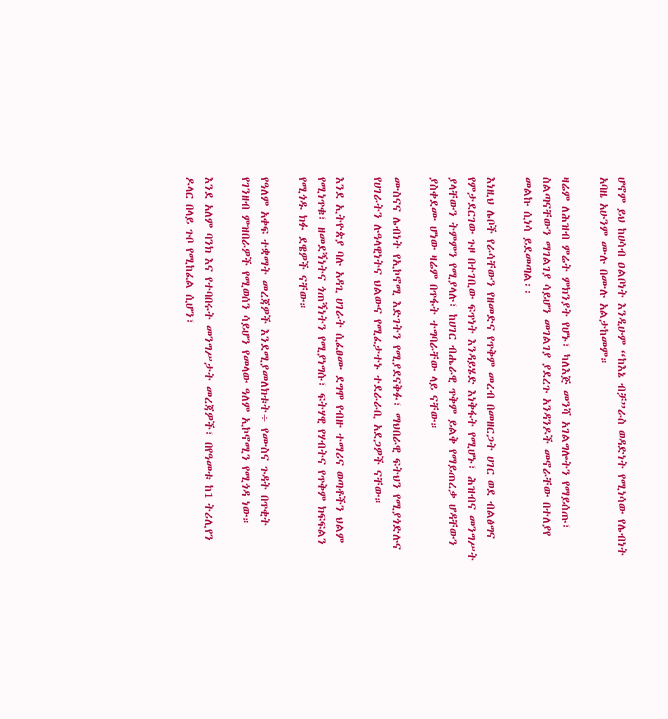ሆኖም ይህ ከሀሳብ ዐልቦነት እንዲሁም “ከእኔ ብቻ”ራስ ወዳድነት የሚነሳው የሌብነት አባዜ አሁንም ሙሉ በሙሉ አልታከመም።

ዛሬም ለሕዝብ ምሬት ምክንያት የሆኑ፣ ካለእጅ መንሻ አገልግሎትን የማይሰጡ፣ ስልጣናቸውን ማገልገያ ሳይሆን መገልገያ ያደረጉ አንዳንዶች መኖራቸው በተለያየ መልኩ ሲነሳ ይደመጣል፡፡

እነዚህ ሌቦች የራሳቸውን የዘመድና የጥቅም መረብ በመዘርጋት ሀገር ወደ ብልፅግና የምታደርገው ጉዞ በተገቢው ፍጥነት እንዳይሄድ እነቅፋት የሚሆኑ፣ ሕዝብና መንግሥት ያላቸውን ትምምን የሚያላሉ፣ ከሀገር ብሔራዊ ጥቅም ይልቅ የማይጠረቃ ሆዳቸውን ያስቀደሙ ሆነው ዛሬም በጥፋት ተግባራቸው ላይ ናቸው።

ሙስናና ሌብነት የኢኮኖሚ እድገትን የሚያደናቅፉ፣ ማህበራዊ ፍትህን የሚያጎድሉና የሀገራትን ሉዓላዊነትና ህልውና የሚፈታተኑ ተደራራቢ አደጋዎች ናቸው።

እንደ ኢትዮጵያ ባሉ አዳጊ ሀገራት ሲፈፀሙ ደግሞ የብዙ ተማሪና ወጣቶችን ህልም የሚነጥቁ፣ ዘመደኝነትና ጎጠኝነትን የሚያነግሱ፣ ፍትሃዊ የሃብትና የጥቅም ክፍፍልን የሚጎዱ ክፉ ደዌዎች ናቸው።

የዓለም አቀፍ ተቋማት መረጃዎች እንደሚያመለክቱት÷ የሙስና ጉዳት በጥቂት የገንዘብ ምዝበራዎች የሚወሰን ሳይሆን የመላው ዓለም ኢኮኖሚን የሚጎዳ ነው።

እንደ አለም ባንክ እና የተባበሩት መንግሥታት መረጃዎች፣ በየዓመቱ ከ1 ትሪሊየን ዶላር በላይ ጉቦ የሚከፈል ሲሆን፣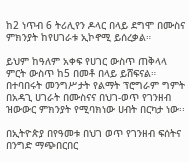ከ2 ነጥብ 6 ትሪሊየን ዶላር በላይ ደግሞ በሙስና ምክንያት ከየሀገራቱ ኢኮኖሚ ይሰረቃል።

ይህም ከዓለም አቀፍ የሀገር ውስጥ ጠቅላላ ምርት ውስጥ ከ5 በመቶ በላይ ይሸፍናል። በተባበሩት መንግሥታት የልማት ፕሮግራም ግምት በአዳጊ ሀገራት በሙስናና በህገ-ወጥ የገንዘብ ዝውውር ምክንያት የሚባክነው ሀብት በርካታ ነው፡፡

በኢትዮጵያ በየዓመቱ በህገ ወጥ የገንዘብ ፍሰትና በንግድ ማጭበርበር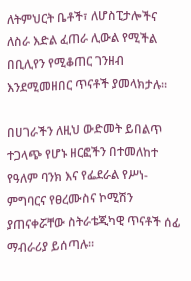ለትምህርት ቤቶች፣ ለሆስፒታሎችና ለስራ እድል ፈጠራ ሊውል የሚችል በቢሊየን የሚቆጠር ገንዘብ እንደሚመዘበር ጥናቶች ያመላክታሉ፡፡

በሀገራችን ለዚህ ውድመት ይበልጥ ተጋላጭ የሆኑ ዘርፎችን በተመለከተ የዓለም ባንክ እና የፌደራል የሥነ-ምግባርና የፀረሙስና ኮሚሽን ያጠናቀሯቸው ስትራቴጂካዊ ጥናቶች ሰፊ ማብራሪያ ይሰጣሉ።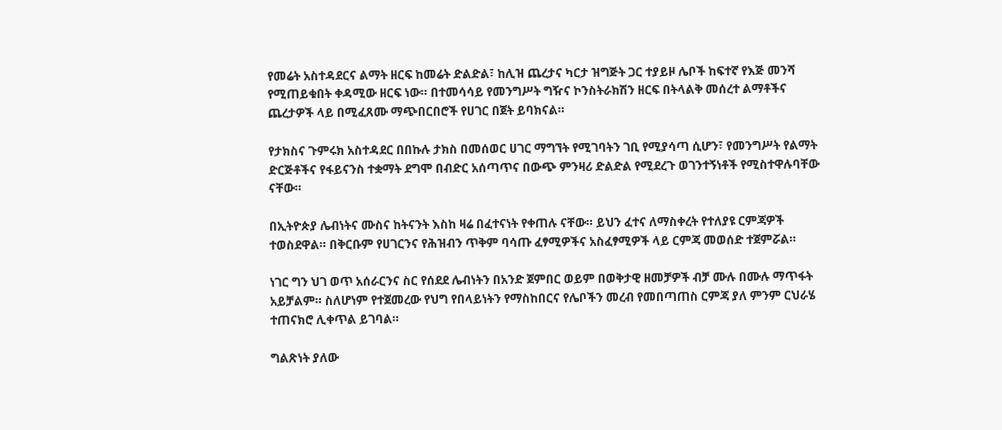የመሬት አስተዳደርና ልማት ዘርፍ ከመሬት ድልድል፣ ከሊዝ ጨረታና ካርታ ዝግጅት ጋር ተያይዞ ሌቦች ከፍተኛ የእጅ መንሻ የሚጠይቁበት ቀዳሚው ዘርፍ ነው። በተመሳሳይ የመንግሥት ግዥና ኮንስትራክሽን ዘርፍ በትላልቅ መሰረተ ልማቶችና ጨረታዎች ላይ በሚፈጸሙ ማጭበርበሮች የሀገር በጀት ይባክናል።

የታክስና ጉምሩክ አስተዳደር በበኩሉ ታክስ በመሰወር ሀገር ማግኘት የሚገባትን ገቢ የሚያሳጣ ሲሆን፣ የመንግሥት የልማት ድርጅቶችና የፋይናንስ ተቋማት ደግሞ በብድር አሰጣጥና በውጭ ምንዛሪ ድልድል የሚደረጉ ወገንተኝነቶች የሚስተዋሉባቸው ናቸው።

በኢትዮጵያ ሌብነትና ሙስና ከትናንት እስከ ዛሬ በፈተናነት የቀጠሉ ናቸው። ይህን ፈተና ለማስቀረት የተለያዩ ርምጃዎች ተወስደዋል። በቅርቡም የሀገርንና የሕዝብን ጥቅም ባሳጡ ፈፃሚዎችና አስፈፃሚዎች ላይ ርምጃ መወሰድ ተጀምሯል።

ነገር ግን ህገ ወጥ አሰራርንና ስር የሰደደ ሌብነትን በአንድ ጀምበር ወይም በወቅታዊ ዘመቻዎች ብቻ ሙሉ በሙሉ ማጥፋት አይቻልም። ስለሆነም የተጀመረው የህግ የበላይነትን የማስከበርና የሌቦችን መረብ የመበጣጠስ ርምጃ ያለ ምንም ርህራሄ ተጠናክሮ ሊቀጥል ይገባል።

ግልጽነት ያለው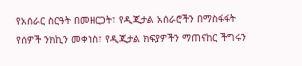የአሰራር ስርዓት በመዘርጋት፣ የዲጂታል አሰራሮችን በማስፋፋት የሰዎች ንክኪን መቀነስ፣ የዲጂታል ክፍያዎችን ማጠናከር ችግሩን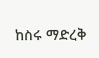ከስሩ ማድረቅ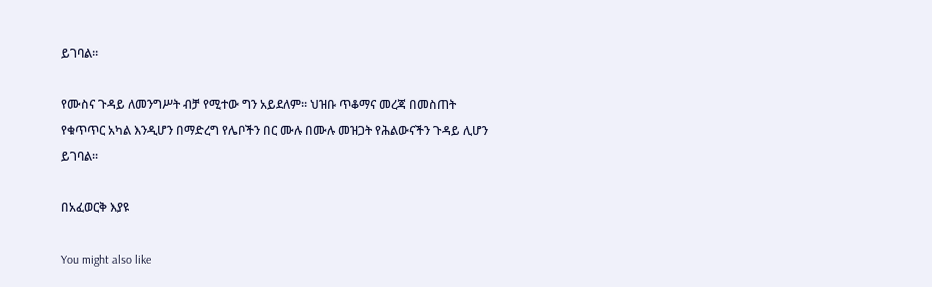ይገባል።

የሙስና ጉዳይ ለመንግሥት ብቻ የሚተው ግን አይደለም። ህዝቡ ጥቆማና መረጃ በመስጠት የቁጥጥር አካል እንዲሆን በማድረግ የሌቦችን በር ሙሉ በሙሉ መዝጋት የሕልውናችን ጉዳይ ሊሆን ይገባል።

በአፈወርቅ እያዩ

You might also like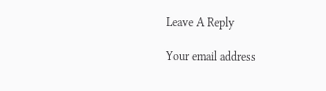Leave A Reply

Your email address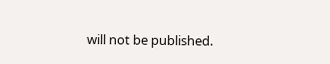will not be published.